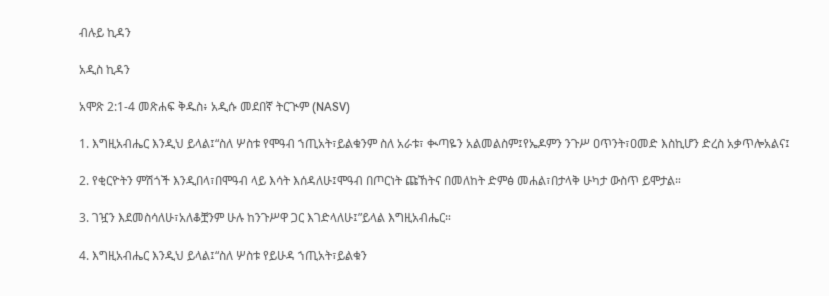ብሉይ ኪዳን

አዲስ ኪዳን

አሞጽ 2:1-4 መጽሐፍ ቅዱስ፥ አዲሱ መደበኛ ትርጒም (NASV)

1. እግዚአብሔር እንዲህ ይላል፤“ስለ ሦስቱ የሞዓብ ኀጢአት፣ይልቁንም ስለ አራቱ፣ ቊጣዬን አልመልስም፤የኤዶምን ንጉሥ ዐጥንት፣ዐመድ እስኪሆን ድረስ አቃጥሎአልና፤

2. የቂርዮትን ምሽጎች እንዲበላ፣በሞዓብ ላይ እሳት እሰዳለሁ፤ሞዓብ በጦርነት ጩኸትና በመለከት ድምፅ መሐል፣በታላቅ ሁካታ ውስጥ ይሞታል።

3. ገዧን እደመስሳለሁ፣አለቆቿንም ሁሉ ከንጉሥዋ ጋር እገድላለሁ፤”ይላል እግዚአብሔር።

4. እግዚአብሔር እንዲህ ይላል፤“ስለ ሦስቱ የይሁዳ ኀጢአት፣ይልቁን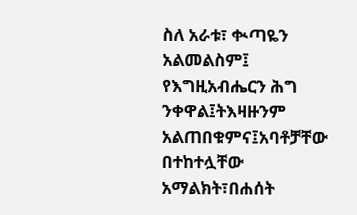ስለ አራቱ፣ ቊጣዬን አልመልስም፤ የእግዚአብሔርን ሕግ ንቀዋል፤ትእዛዙንም አልጠበቁምና፤አባቶቻቸው በተከተሏቸው አማልክት፣በሐሰት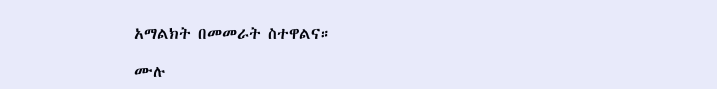አማልክት በመመራት ስተዋልና።

ሙሉ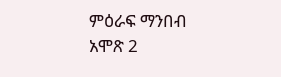ምዕራፍ ማንበብ አሞጽ 2